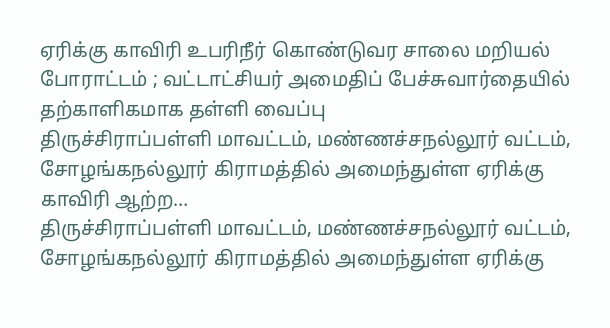ஏரிக்கு காவிரி உபரிநீர் கொண்டுவர சாலை மறியல் போராட்டம் ; வட்டாட்சியர் அமைதிப் பேச்சுவார்தையில் தற்காளிகமாக தள்ளி வைப்பு
திருச்சிராப்பள்ளி மாவட்டம், மண்ணச்சநல்லூர் வட்டம், சோழங்கநல்லூர் கிராமத்தில் அமைந்துள்ள ஏரிக்கு காவிரி ஆற்ற…
திருச்சிராப்பள்ளி மாவட்டம், மண்ணச்சநல்லூர் வட்டம், சோழங்கநல்லூர் கிராமத்தில் அமைந்துள்ள ஏரிக்கு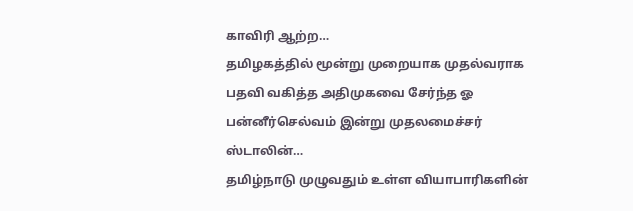காவிரி ஆற்ற…
தமிழகத்தில் மூன்று முறையாக முதல்வராக பதவி வகித்த அதிமுகவை சேர்ந்த ஓ பன்னீர்செல்வம் இன்று முதலமைச்சர் ஸ்டாலின்…
தமிழ்நாடு முழுவதும் உள்ள வியாபாரிகளின்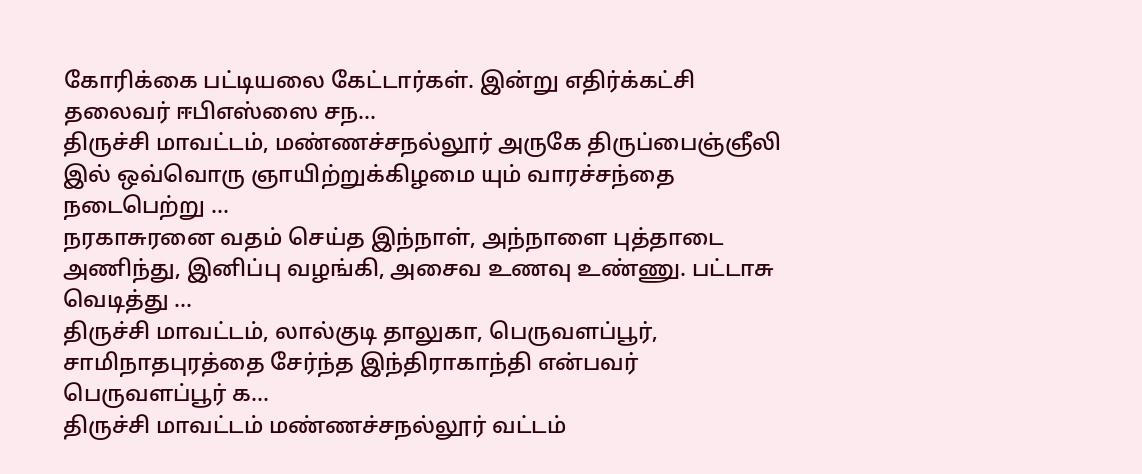கோரிக்கை பட்டியலை கேட்டார்கள். இன்று எதிர்க்கட்சி தலைவர் ஈபிஎஸ்ஸை சந…
திருச்சி மாவட்டம், மண்ணச்சநல்லூர் அருகே திருப்பைஞ்ஞீலி இல் ஒவ்வொரு ஞாயிற்றுக்கிழமை யும் வாரச்சந்தை நடைபெற்று …
நரகாசுரனை வதம் செய்த இந்நாள், அந்நாளை புத்தாடை அணிந்து, இனிப்பு வழங்கி, அசைவ உணவு உண்ணு. பட்டாசு வெடித்து …
திருச்சி மாவட்டம், லால்குடி தாலுகா, பெருவளப்பூர், சாமிநாதபுரத்தை சேர்ந்த இந்திராகாந்தி என்பவர் பெருவளப்பூர் க…
திருச்சி மாவட்டம் மண்ணச்சநல்லூர் வட்டம்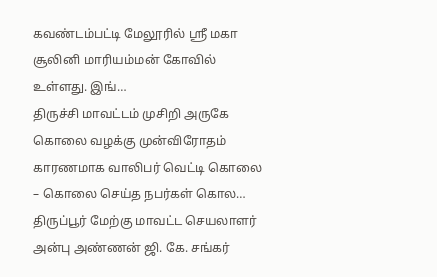கவண்டம்பட்டி மேலூரில் ஶ்ரீ மகா சூலினி மாரியம்மன் கோவில் உள்ளது. இங்…
திருச்சி மாவட்டம் முசிறி அருகே கொலை வழக்கு முன்விரோதம் காரணமாக வாலிபர் வெட்டி கொலை – கொலை செய்த நபர்கள் கொல…
திருப்பூர் மேற்கு மாவட்ட செயலாளர் அன்பு அண்ணன் ஜி. கே. சங்கர்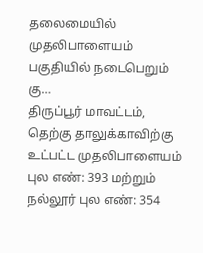தலைமையில் முதலிபாளையம் பகுதியில் நடைபெறும் கு…
திருப்பூர் மாவட்டம், தெற்கு தாலுக்காவிற்கு உட்பட்ட முதலிபாளையம் புல எண்: 393 மற்றும் நல்லூர் புல எண்: 354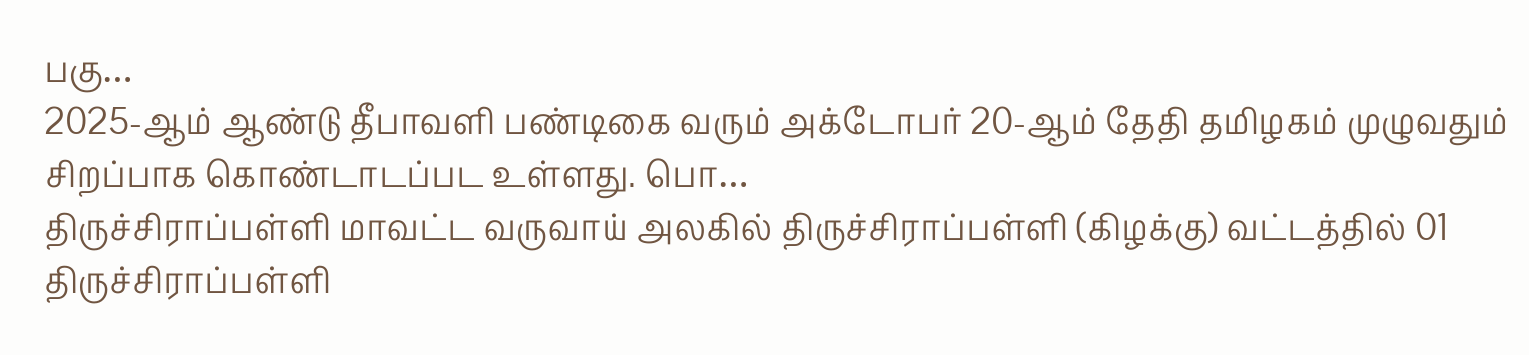பகு…
2025-ஆம் ஆண்டு தீபாவளி பண்டிகை வரும் அக்டோபர் 20-ஆம் தேதி தமிழகம் முழுவதும் சிறப்பாக கொண்டாடப்பட உள்ளது. பொ…
திருச்சிராப்பள்ளி மாவட்ட வருவாய் அலகில் திருச்சிராப்பள்ளி (கிழக்கு) வட்டத்தில் 01 திருச்சிராப்பள்ளி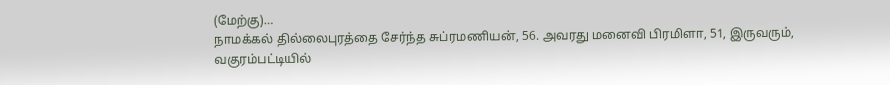(மேற்கு)…
நாமக்கல் தில்லைபுரத்தை சேர்ந்த சுப்ரமணியன், 56. அவரது மனைவி பிரமிளா, 51, இருவரும், வகுரம்பட்டியில்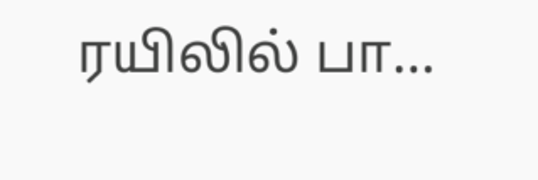ரயிலில் பா…